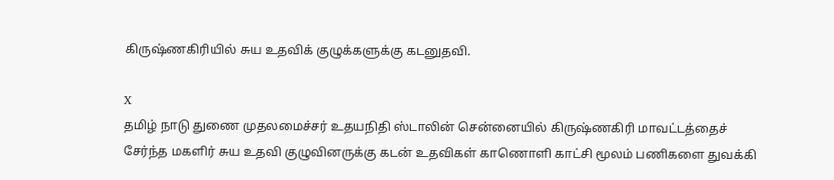கிருஷ்ணகிரியில் சுய உதவிக் குழுக்களுக்கு கடனுதவி.

X
தமிழ் நாடு துணை முதலமைச்சர் உதயநிதி ஸ்டாலின் சென்னையில் கிருஷ்ணகிரி மாவட்டத்தைச் சேர்ந்த மகளிர் சுய உதவி குழுவினருக்கு கடன் உதவிகள் காணொளி காட்சி மூலம் பணிகளை துவக்கி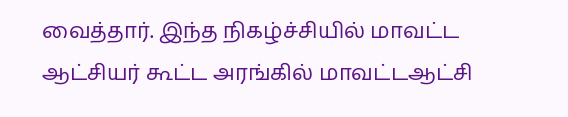வைத்தார். இந்த நிகழ்ச்சியில் மாவட்ட ஆட்சியர் கூட்ட அரங்கில் மாவட்டஆட்சி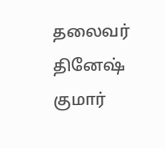தலைவர் தினேஷ் குமார்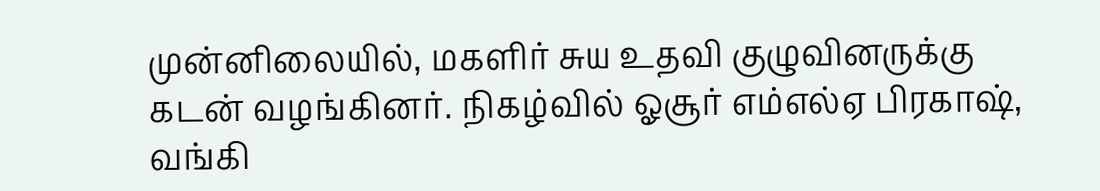முன்னிலையில், மகளிர் சுய உதவி குழுவினருக்கு கடன் வழங்கினர். நிகழ்வில் ஓசூர் எம்எல்ஏ பிரகாஷ், வங்கி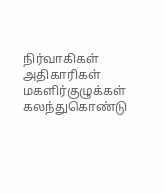நிர்வாகிகள் அதிகாரிகள் மகளிர்குழுக்கள் கலந்துகொண்டு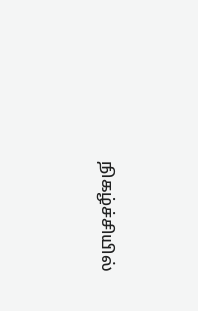நிகழ்ச்சியில்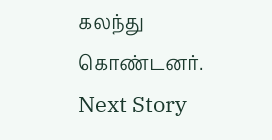கலந்து கொண்டனர்.
Next Story